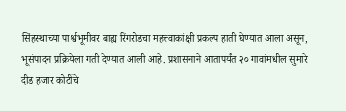सिंहस्थाच्या पार्श्वभूमीवर बाह्य रिंगरोडचा महत्त्वाकांक्षी प्रकल्प हाती घेण्यात आला असून, भूसंपादन प्रक्रियेला गती देण्यात आली आहे. प्रशासनाने आतापर्यंत २० गावांमधील सुमारे दीड हजार कोटींचे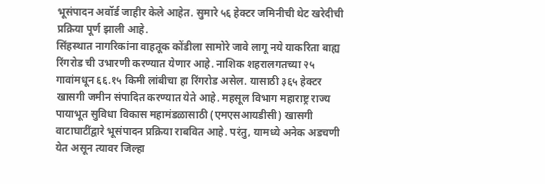भूसंपादन अवॉर्ड जाहीर केले आहेत. सुमारे ५६ हेक्टर जमिनीची थेट खरेदीची प्रक्रिया पूर्ण झाली आहे.
सिंहस्थात नागरिकांना वाहतूक कोंडीला सामोरे जावे लागू नये याकरिता बाह्य रिंगरोड ची उभारणी करण्यात येणार आहे. नाशिक शहरालगतच्या २५ गावांमधून ६६.१५ किमी लांबीचा हा रिंगरोड असेल. यासाठी ३६५ हेक्टर खासगी जमीन संपादित करण्यात येते आहे. महसूल विभाग महाराष्ट्र राज्य पायाभूत सुविधा विकास महामंडळासाठी (एमएसआयडीसी) खासगी वाटाघाटींद्वारे भूसंपादन प्रक्रिया राबवित आहे. परंतु, यामध्ये अनेक अडचणी येत असून त्यावर जिल्हा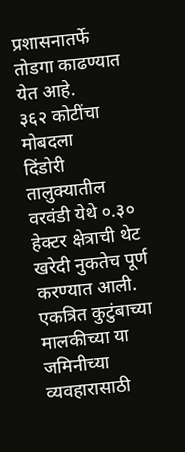प्रशासनातर्फे तोडगा काढण्यात येत आहे.
३६२ कोटींचा मोबदला
दिंडोरी तालुक्यातील वरवंडी येथे ०.३० हेक्टर क्षेत्राची थेट खरेदी नुकतेच पूर्ण करण्यात आली. एकत्रित कुटुंबाच्या मालकीच्या या जमिनीच्या व्यवहारासाठी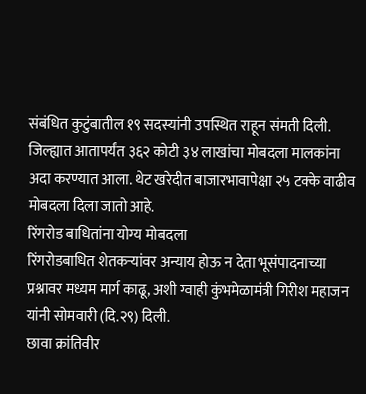संबंधित कुटुंबातील १९ सदस्यांनी उपस्थित राहून संमती दिली. जिल्ह्यात आतापर्यंत ३६२ कोटी ३४ लाखांचा मोबदला मालकांना अदा करण्यात आला. थेट खरेदीत बाजारभावापेक्षा २५ टक्के वाढीव मोबदला दिला जातो आहे.
रिंगरोड बाधितांना योग्य मोबदला
रिंगरोडबाधित शेतकऱ्यांवर अन्याय होऊ न देता भूसंपादनाच्या प्रश्नावर मध्यम मार्ग काढू, अशी ग्वाही कुंभमेळामंत्री गिरीश महाजन यांनी सोमवारी (दि.२९) दिली.
छावा क्रांतिवीर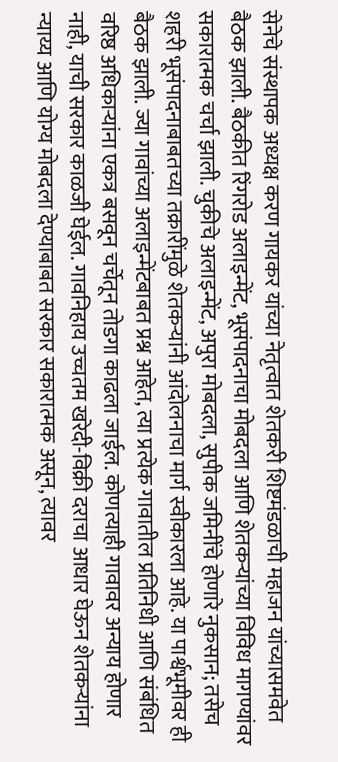सेनेचे संस्थापक अध्यक्ष करण गायकर यांच्या नेतृत्वात शेतकरी शिष्टमंडळाची महाजन यांच्यासमवेत बैठक झाली. बैठकीत रिंगरोड अलाइन्मेंट, भूसंपादनाचा मोबदला आणि शेतकऱ्यांच्या विविध मागण्यांवर सकारात्मक चर्चा झाली. चुकीचे अलाइन्मेंट, अपुरा मोबदला, सुपीक जमिनींचे होणारे नुकसान; तसेच शहरी भूसंपादनाबाबतच्या तक्रारींमुळे शेतकऱ्यांनी आंदोलनाचा मार्ग स्वीकारला आहे. या पार्श्वभूमीवर ही बैठक झाली. ज्या गावांच्या अलाइन्मेंटबाबत प्रश्न आहेत, त्या प्रत्येक गावातील प्रतिनिधी आणि संबंधित वरिष्ठ अधिकाऱ्यांना एकत्र बसवून चर्चेतून तोडगा काढला जाईल. कोणत्याही गावावर अन्याय होणार नाही, याची सरकार काळजी घेईल. गावनिहाय उच्चतम खरेदी-विक्री दराचा आधार घेऊन शेतकऱ्यांना न्याय्य आणि योग्य मोबदला देण्याबाबत सरकार सकारात्मक असून, त्यावर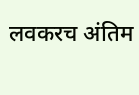लवकरच अंतिम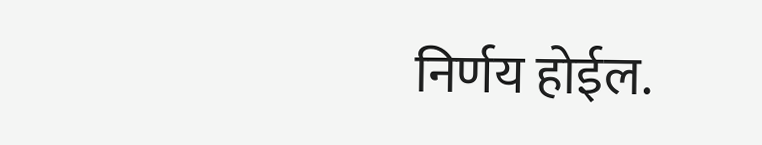निर्णय होईल.